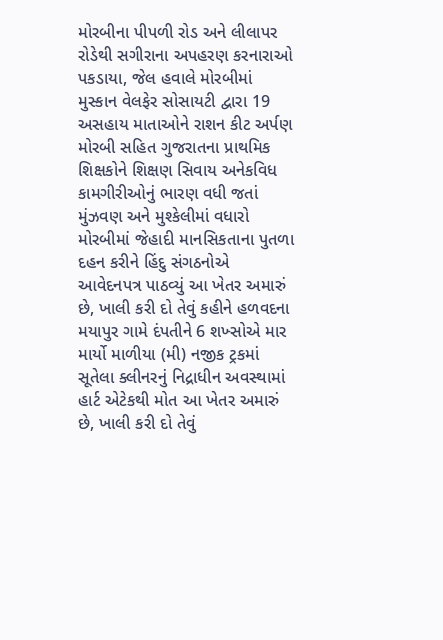મોરબીના પીપળી રોડ અને લીલાપર રોડેથી સગીરાના અપહરણ કરનારાઓ પકડાયા, જેલ હવાલે મોરબીમાં મુસ્કાન વેલફેર સોસાયટી દ્વારા 19 અસહાય માતાઓને રાશન કીટ અર્પણ મોરબી સહિત ગુજરાતના પ્રાથમિક શિક્ષકોને શિક્ષણ સિવાય અનેકવિધ કામગીરીઓનું ભારણ વધી જતાં મુંઝવણ અને મુશ્કેલીમાં વધારો મોરબીમાં જેહાદી માનસિકતાના પુતળા દહન કરીને હિંદુ સંગઠનોએ આવેદનપત્ર પાઠવ્યું આ ખેતર અમારું છે, ખાલી કરી દો તેવું કહીને હળવદના મયાપુર ગામે દંપતીને 6 શખ્સોએ માર માર્યો માળીયા (મી) નજીક ટ્રકમાં સૂતેલા ક્લીનરનું નિદ્રાધીન અવસ્થામાં હાર્ટ એટેકથી મોત આ ખેતર અમારું છે, ખાલી કરી દો તેવું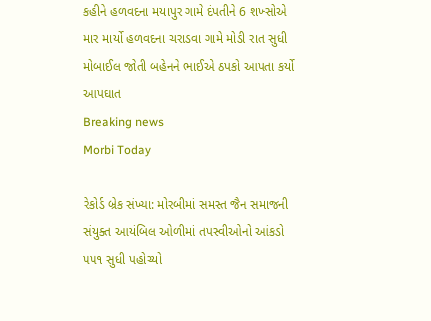કહીને હળવદના મયાપુર ગામે દંપતીને 6 શખ્સોએ માર માર્યો હળવદના ચરાડવા ગામે મોડી રાત સુધી મોબાઈલ જોતી બહેનને ભાઈએ ઠપકો આપતા કર્યો આપઘાત
Breaking news
Morbi Today

રેકોર્ડ બ્રેક સંખ્યા: મોરબીમાં સમસ્ત જૈન સમાજની સંયુક્ત આયંબિલ ઓળીમાં તપસ્વીઓનો આંકડો ૫૫૧ સુધી પહોચ્યો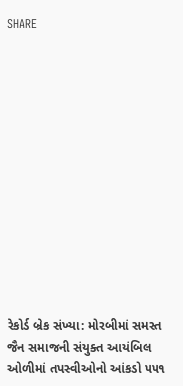SHARE













રેકોર્ડ બ્રેક સંખ્યા: મોરબીમાં સમસ્ત જૈન સમાજની સંયુક્ત આયંબિલ ઓળીમાં તપસ્વીઓનો આંકડો ૫૫૧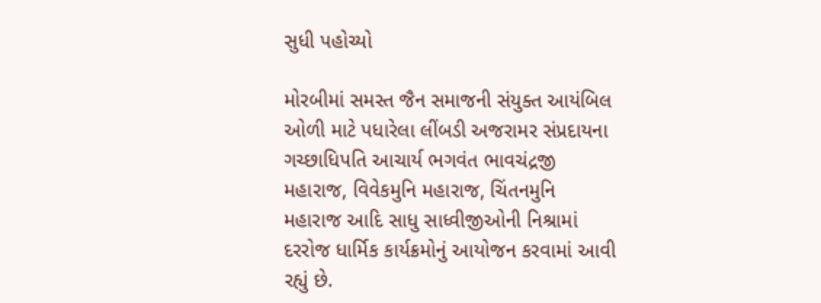સુધી પહોચ્યો

મોરબીમાં સમસ્ત જૈન સમાજની સંયુક્ત આયંબિલ ઓળી માટે પધારેલા લીંબડી અજરામર સંપ્રદાયના ગચ્છાધિપતિ આચાર્ય ભગવંત ભાવચંદ્રજી મહારાજ, વિવેકમુનિ મહારાજ, ચિંતનમુનિ મહારાજ આદિ સાધુ સાધ્વીજીઓની નિશ્રામાં દરરોજ ધાર્મિક કાર્યક્રમોનું આયોજન કરવામાં આવી રહ્યું છે.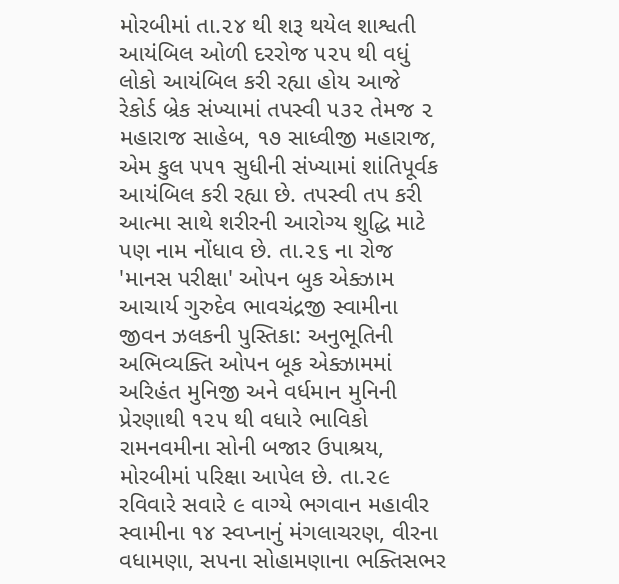મોરબીમાં તા.૨૪ થી શરૂ થયેલ શાશ્વતી આયંબિલ ઓળી દરરોજ ૫૨૫ થી વધું લોકો આયંબિલ કરી રહ્યા હોય આજે  રેકોર્ડ બ્રેક સંખ્યામાં તપસ્વી ૫૩૨ તેમજ ૨ મહારાજ સાહેબ, ૧૭ સાધ્વીજી મહારાજ, એમ કુલ ૫૫૧ સુધીની સંખ્યામાં શાંતિપૂર્વક આયંબિલ કરી રહ્યા છે. તપસ્વી તપ કરી આત્મા સાથે શરીરની આરોગ્ય શુદ્ધિ માટે પણ નામ નોંધાવ છે. તા.૨૬ ના રોજ 'માનસ પરીક્ષા' ઓપન બુક એક્ઝામ આચાર્ય ગુરુદેવ ભાવચંદ્રજી સ્વામીના જીવન ઝલકની પુસ્તિકા: અનુભૂતિની અભિવ્યક્તિ ઓપન બૂક એક્ઝામમાં અરિહંત મુનિજી અને વર્ધમાન મુનિની પ્રેરણાથી ૧૨૫ થી વધારે ભાવિકો રામનવમીના સોની બજાર ઉપાશ્રય, મોરબીમાં પરિક્ષા આપેલ છે. તા.૨૯ રવિવારે સવારે ૯ વાગ્યે ભગવાન મહાવીર સ્વામીના ૧૪ સ્વપ્નાનું મંગલાચરણ, વીરના વધામણા, સપના સોહામણાના ભક્તિસભર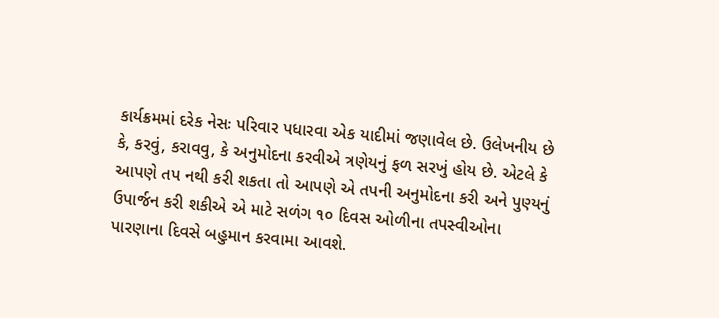કાર્યક્રમમાં દરેક નેસઃ પરિવાર પધારવા એક યાદીમાં જણાવેલ છે. ઉલેખનીય છે કે, કરવું, કરાવવુ, કે અનુમોદના કરવીએ ત્રણેયનું ફળ સરખું હોય છે. એટલે કે આપણે તપ નથી કરી શકતા તો આપણે એ તપની અનુમોદના કરી અને પુણ્યનું ઉપાર્જન કરી શકીએ એ માટે સળંગ ૧૦ દિવસ ઓળીના તપસ્વીઓના પારણાના દિવસે બહુમાન કરવામા આવશે.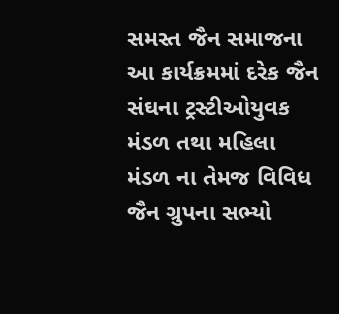સમસ્ત જૈન સમાજના આ કાર્યક્રમમાં દરેક જૈન સંઘના ટ્રસ્ટીઓયુવક મંડળ તથા મહિલા મંડળ ના તેમજ વિવિધ જૈન ગ્રુપના સભ્યો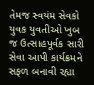તેમજ સ્વયંમ સેવકો યુવક યુવતીઓ ખુબ જ ઉત્સાહપૂર્વક સારી સેવા આપી કાર્યક્રમને સફળ બનાવી રહ્યા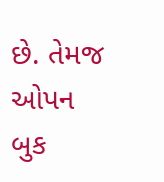છે. તેમજ ઓપન બુક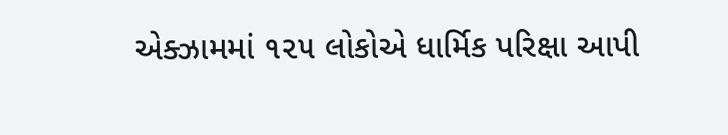એક્ઝામમાં ૧૨૫ લોકોએ ધાર્મિક પરિક્ષા આપી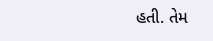હતી. તેમ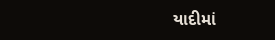યાદીમાં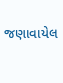જણાવાયેલ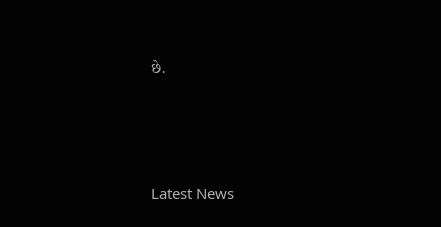છે.






Latest News